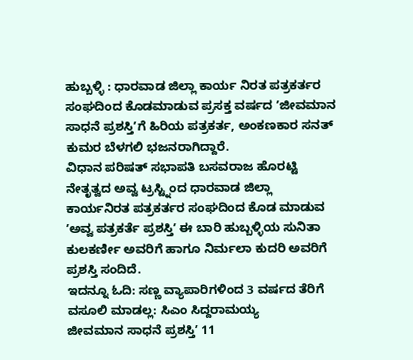ಹುಬ್ಬಳ್ಳಿ : ಧಾರವಾಡ ಜಿಲ್ಲಾ ಕಾರ್ಯ ನಿರತ ಪತ್ರಕರ್ತರ ಸಂಘದಿಂದ ಕೊಡಮಾಡುವ ಪ್ರಸಕ್ತ ವರ್ಷದ ʼಜೀವಮಾನ ಸಾಧನೆ ಪ್ರಶಸ್ತಿʼಗೆ ಹಿರಿಯ ಪತ್ರಕರ್ತ, ಅಂಕಣಕಾರ ಸನತ್ ಕುಮರ ಬೆಳಗಲಿ ಭಜನರಾಗಿದ್ದಾರೆ.
ವಿಧಾನ ಪರಿಷತ್ ಸಭಾಪತಿ ಬಸವರಾಜ ಹೊರಟ್ಟಿ ನೇತೃತ್ವದ ಅವ್ವ ಟ್ರಸ್ಟ್ನಿಂದ ಧಾರವಾಡ ಜಿಲ್ಲಾ ಕಾರ್ಯನಿರತ ಪತ್ರಕರ್ತರ ಸಂಘದಿಂದ ಕೊಡ ಮಾಡುವ ʼಅವ್ವ ಪತ್ರಕರ್ತೆ ಪ್ರಶಸ್ತಿʼ ಈ ಬಾರಿ ಹುಬ್ಬಳ್ಳಿಯ ಸುನಿತಾ ಕುಲಕರ್ಣೀ ಅವರಿಗೆ ಹಾಗೂ ನಿರ್ಮಲಾ ಕುದರಿ ಅವರಿಗೆ ಪ್ರಶಸ್ತಿ ಸಂದಿದೆ.
ಇದನ್ನೂ ಓದಿ: ಸಣ್ಣ ವ್ಯಾಪಾರಿಗಳಿಂದ 3 ವರ್ಷದ ತೆರಿಗೆ ವಸೂಲಿ ಮಾಡಲ್ಲ: ಸಿಎಂ ಸಿದ್ದರಾಮಯ್ಯ
ಜೀವಮಾನ ಸಾಧನೆ ಪ್ರಶಸ್ತಿʼ 11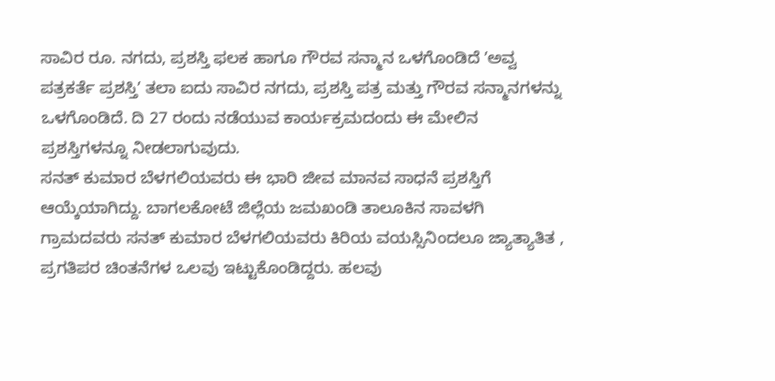ಸಾವಿರ ರೂ. ನಗದು, ಪ್ರಶಸ್ತಿ ಫಲಕ ಹಾಗೂ ಗೌರವ ಸನ್ಮಾನ ಒಳಗೊಂಡಿದೆ ʼಅವ್ವ ಪತ್ರಕರ್ತೆ ಪ್ರಶಸ್ತಿʼ ತಲಾ ಐದು ಸಾವಿರ ನಗದು, ಪ್ರಶಸ್ತಿ ಪತ್ರ ಮತ್ತು ಗೌರವ ಸನ್ಮಾನಗಳನ್ನು ಒಳಗೊಂಡಿದೆ. ದಿ 27 ರಂದು ನಡೆಯುವ ಕಾರ್ಯಕ್ರಮದಂದು ಈ ಮೇಲಿನ ಪ್ರಶಸ್ತಿಗಳನ್ನೂ ನೀಡಲಾಗುವುದು.
ಸನತ್ ಕುಮಾರ ಬೆಳಗಲಿಯವರು ಈ ಭಾರಿ ಜೀವ ಮಾನವ ಸಾಧನೆ ಪ್ರಶಸ್ತಿಗೆ ಆಯ್ಕೆಯಾಗಿದ್ದು. ಬಾಗಲಕೋಟೆ ಜಿಲ್ಲೆಯ ಜಮಖಂಡಿ ತಾಲೂಕಿನ ಸಾವಳಗಿ ಗ್ರಾಮದವರು ಸನತ್ ಕುಮಾರ ಬೆಳಗಲಿಯವರು ಕಿರಿಯ ವಯಸ್ಸಿನಿಂದಲೂ ಜ್ಯಾತ್ಯಾತಿತ , ಪ್ರಗತಿಪರ ಚಿಂತನೆಗಳ ಒಲವು ಇಟ್ಟುಕೊಂಡಿದ್ದರು. ಹಲವು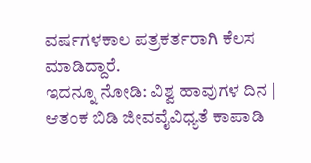ವರ್ಷಗಳಕಾಲ ಪತ್ರಕರ್ತರಾಗಿ ಕೆಲಸ ಮಾಡಿದ್ದಾರೆ.
ಇದನ್ನೂ ನೋಡಿ: ವಿಶ್ವ ಹಾವುಗಳ ದಿನ | ಆತಂಕ ಬಿಡಿ ಜೀವವೈವಿಧ್ಯತೆ ಕಾಪಾಡಿ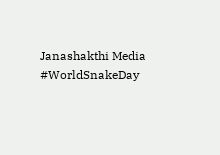Janashakthi Media #WorldSnakeDay